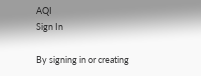AQI
Sign In

By signing in or creating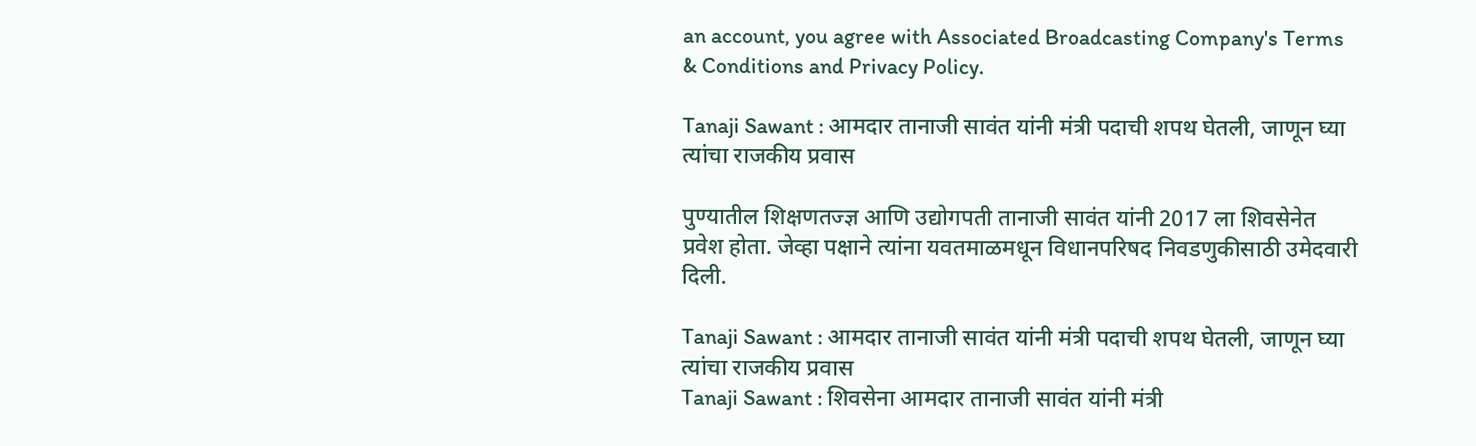an account, you agree with Associated Broadcasting Company's Terms & Conditions and Privacy Policy.

Tanaji Sawant : आमदार तानाजी सावंत यांनी मंत्री पदाची शपथ घेतली, जाणून घ्या त्यांचा राजकीय प्रवास

पुण्यातील शिक्षणतज्ज्ञ आणि उद्योगपती तानाजी सावंत यांनी 2017 ला शिवसेनेत प्रवेश होता. जेव्हा पक्षाने त्यांना यवतमाळमधून विधानपरिषद निवडणुकीसाठी उमेदवारी दिली.

Tanaji Sawant : आमदार तानाजी सावंत यांनी मंत्री पदाची शपथ घेतली, जाणून घ्या त्यांचा राजकीय प्रवास
Tanaji Sawant : शिवसेना आमदार तानाजी सावंत यांनी मंत्री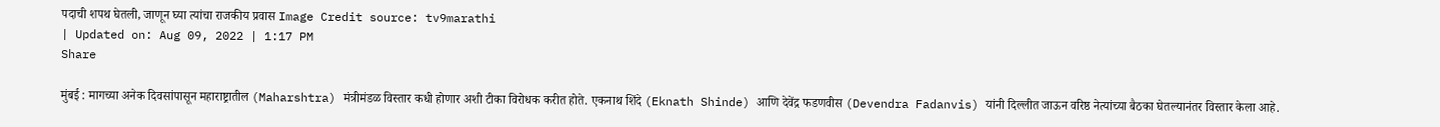पदाची शपथ घेतली, जाणून घ्या त्यांचा राजकीय प्रवास Image Credit source: tv9marathi
| Updated on: Aug 09, 2022 | 1:17 PM
Share

मुंबई : मागच्या अनेक दिवसांपासून महाराष्ट्रातील (Maharshtra) मंत्रीमंडळ विस्तार कधी होणार अशी टीका विरोधक करीत होते. एकनाथ शिंदे (Eknath Shinde) आणि देवेंद्र फडणवीस (Devendra Fadanvis) यांनी दिल्लीत जाऊन वरिष्ठ नेत्यांच्या बैठका घेतल्यानंतर विस्तार केला आहे.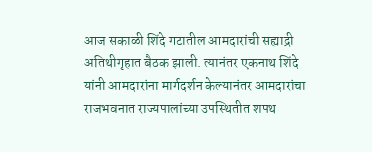आज सकाळी शिंदे गटातील आमदारांची सह्याद्री अतिथीगृहात बैठक झाली. त्यानंतर एकनाथ शिंदे यांनी आमदारांना मार्गदर्शन केल्यानंतर आमदारांचा राजभवनात राज्यपालांच्या उपस्थितीत शपथ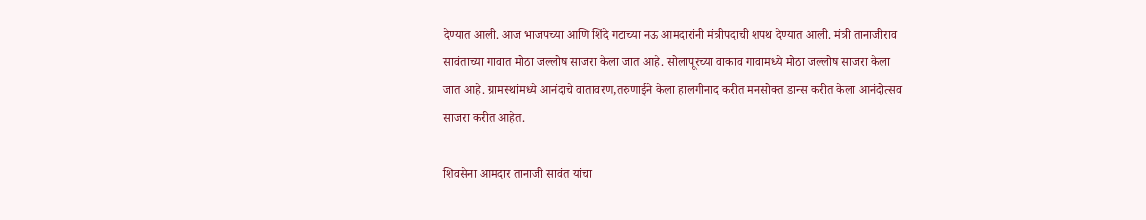देण्यात आली. आज भाजपच्या आणि शिंदे गटाच्या नऊ आमदारांनी मंत्रीपदाची शपथ देण्यात आली. मंत्री तानाजीराव सावंताच्या गावात मोठा जल्लोष साजरा केला जात आहे. सोलापूरच्या वाकाव गावामध्ये मोठा जल्लोष साजरा केला जात आहे. ग्रामस्थांमध्ये आनंदाचे वातावरण,तरुणाईने केला हालगीनाद करीत मनसोक्त डान्स करीत केला आनंदोत्सव साजरा करीत आहेत.

शिवसेना आमदार तानाजी सावंत यांचा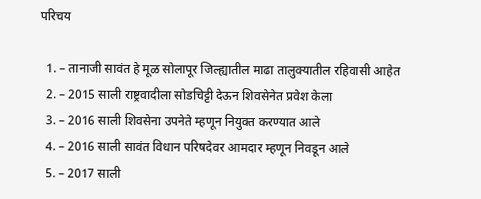परिचय

  1. – तानाजी सावंत हे मूळ सोलापूर जिल्ह्यातील माढा तालुक्यातील रहिवासी आहेत
  2. – 2015 साली राष्ट्रवादीला सोडचिट्टी देऊन शिवसेनेत प्रवेश केला
  3. – 2016 साली शिवसेना उपनेते म्हणून नियुक्त करण्यात आले
  4. – 2016 साली सावंत विधान परिषदेवर आमदार म्हणून निवडून आले
  5. – 2017 साली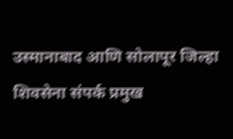उस्मानाबाद आणि सोलापूर जिल्हा शिवसेना संपर्क प्रमुख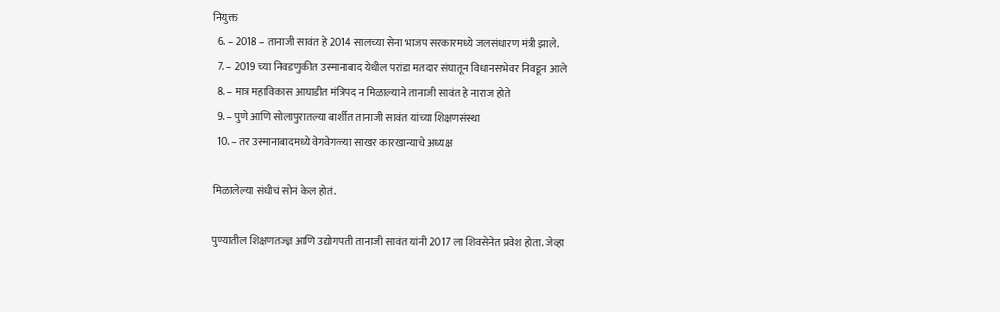नियुक्त
  6. – 2018 – तानाजी सावंत हे 2014 सालच्या सेना भाजप सरकारमध्ये जलसंधारण मंत्री झाले.
  7. – 2019 च्या निवडणुकीत उस्मानाबाद येथील परांडा मतदार संघातून विधानसभेवर निवडून आले
  8. – मात्र महाविकास आघाडीत मंत्रिपद न मिळाल्याने तानाजी सावंत हे नाराज होते
  9. – पुणे आणि सोलापुरातल्या बार्शीत तानाजी सावंत यांच्या शिक्षणसंस्था
  10. – तर उस्मानाबादमध्ये वेगवेगळ्या साखर कारखान्याचे अध्यक्ष

मिळालेल्या संधीचं सोनं केल होतं.

पुण्यातील शिक्षणतज्ज्ञ आणि उद्योगपती तानाजी सावंत यांनी 2017 ला शिवसेनेत प्रवेश होता. जेव्हा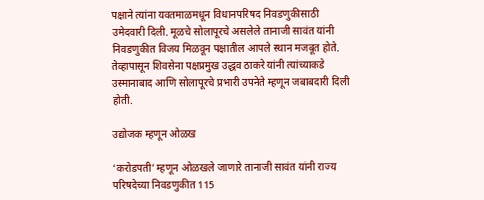पक्षाने त्यांना यवतमाळमधून विधानपरिषद निवडणुकीसाठी उमेदवारी दिली. मूळचे सोलापूरचे असलेले तानाजी सावंत यांनी निवडणुकीत विजय मिळवून पक्षातील आपले स्थान मजबूत होते. तेव्हापासून शिवसेना पक्षप्रमुख उद्धव ठाकरे यांनी त्यांच्याकडे उस्मानाबाद आणि सोलापूरचे प्रभारी उपनेते म्हणून जबाबदारी दिली होती.

उद्योजक म्हणून ओळख

‘करोडपती’ म्हणून ओळखले जाणारे तानाजी सावंत यांनी राज्य परिषदेच्या निवडणुकीत 115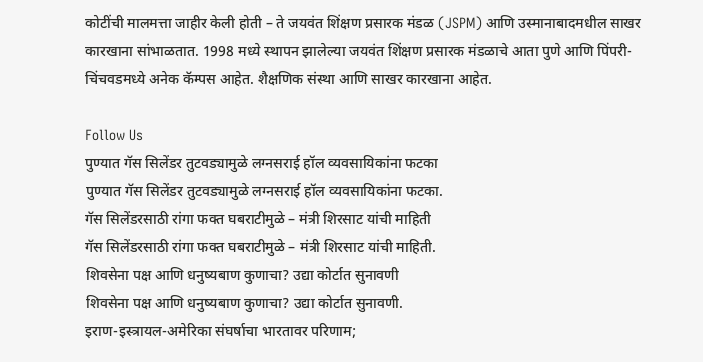कोटींची मालमत्ता जाहीर केली होती – ते जयवंत शिंक्षण प्रसारक मंडळ (JSPM) आणि उस्मानाबादमधील साखर कारखाना सांभाळतात. 1998 मध्ये स्थापन झालेल्या जयवंत शिंक्षण प्रसारक मंडळाचे आता पुणे आणि पिंपरी-चिंचवडमध्ये अनेक कॅम्पस आहेत. शैक्षणिक संस्था आणि साखर कारखाना आहेत.

Follow Us
पुण्यात गॅस सिलेंडर तुटवड्यामुळे लग्नसराई हॉल व्यवसायिकांना फटका
पुण्यात गॅस सिलेंडर तुटवड्यामुळे लग्नसराई हॉल व्यवसायिकांना फटका.
गॅस सिलेंडरसाठी रांगा फक्त घबराटीमुळे – मंत्री शिरसाट यांची माहिती
गॅस सिलेंडरसाठी रांगा फक्त घबराटीमुळे – मंत्री शिरसाट यांची माहिती.
शिवसेना पक्ष आणि धनुष्यबाण कुणाचा? उद्या कोर्टात सुनावणी
शिवसेना पक्ष आणि धनुष्यबाण कुणाचा? उद्या कोर्टात सुनावणी.
इराण-इस्त्रायल-अमेरिका संघर्षाचा भारतावर परिणाम;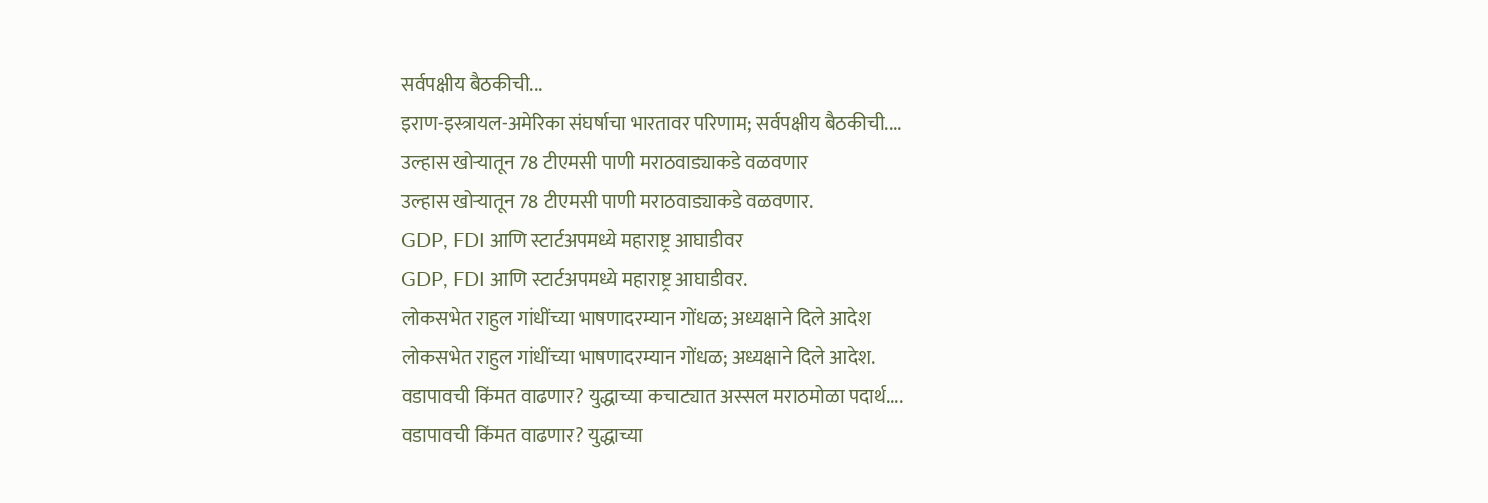सर्वपक्षीय बैठकीची...
इराण-इस्त्रायल-अमेरिका संघर्षाचा भारतावर परिणाम; सर्वपक्षीय बैठकीची....
उल्हास खोऱ्यातून 78 टीएमसी पाणी मराठवाड्याकडे वळवणार
उल्हास खोऱ्यातून 78 टीएमसी पाणी मराठवाड्याकडे वळवणार.
GDP, FDI आणि स्टार्टअपमध्ये महाराष्ट्र आघाडीवर
GDP, FDI आणि स्टार्टअपमध्ये महाराष्ट्र आघाडीवर.
लोकसभेत राहुल गांधींच्या भाषणादरम्यान गोंधळ; अध्यक्षाने दिले आदेश
लोकसभेत राहुल गांधींच्या भाषणादरम्यान गोंधळ; अध्यक्षाने दिले आदेश.
वडापावची किंमत वाढणार? युद्धाच्या कचाट्यात अस्सल मराठमोळा पदार्थ....
वडापावची किंमत वाढणार? युद्धाच्या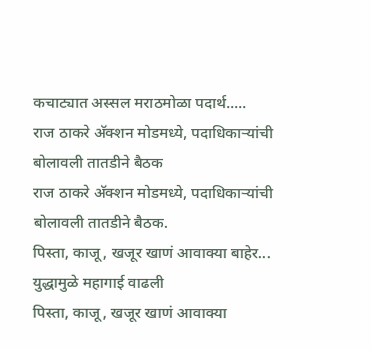कचाट्यात अस्सल मराठमोळा पदार्थ.....
राज ठाकरे अ‍ॅक्शन मोडमध्ये, पदाधिकाऱ्यांची बोलावली तातडीने बैठक
राज ठाकरे अ‍ॅक्शन मोडमध्ये, पदाधिकाऱ्यांची बोलावली तातडीने बैठक.
पिस्ता, काजू, खजूर खाणं आवाक्या बाहेर... युद्धामुळे महागाई वाढली
पिस्ता, काजू, खजूर खाणं आवाक्या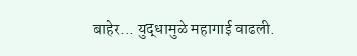बाहेर... युद्धामुळे महागाई वाढली.